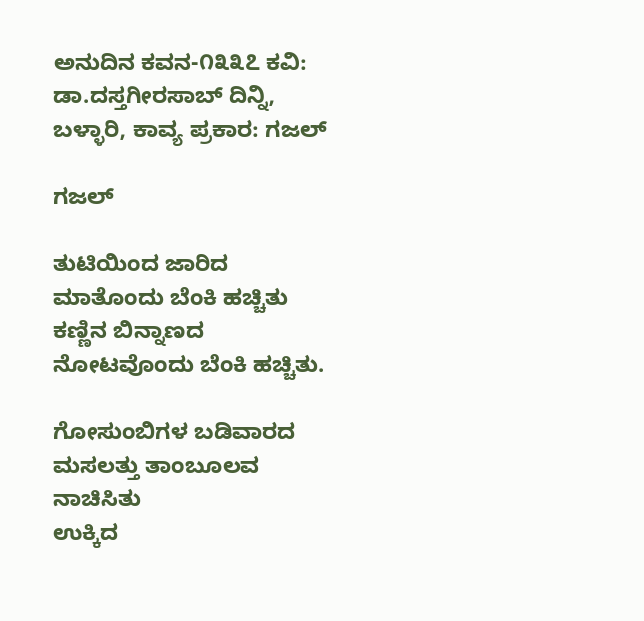ಅನುದಿನ‌ ಕವನ-೧೩೩೭ ಕವಿ: ಡಾ.ದಸ್ತಗೀರಸಾಬ್ ದಿನ್ನಿ, ಬಳ್ಳಾರಿ, ಕಾವ್ಯ ಪ್ರಕಾರ: ಗಜಲ್

ಗಜಲ್

ತುಟಿಯಿಂದ ಜಾರಿದ ಮಾತೊಂದು ಬೆಂಕಿ ಹಚ್ಚಿತು
ಕಣ್ಣಿನ ಬಿನ್ನಾಣದ ನೋಟವೊಂದು ಬೆಂಕಿ ಹಚ್ಚಿತು.

ಗೋಸುಂಬಿಗಳ ಬಡಿವಾರದ ಮಸಲತ್ತು ತಾಂಬೂಲವ ನಾಚಿಸಿತು
ಉಕ್ಕಿದ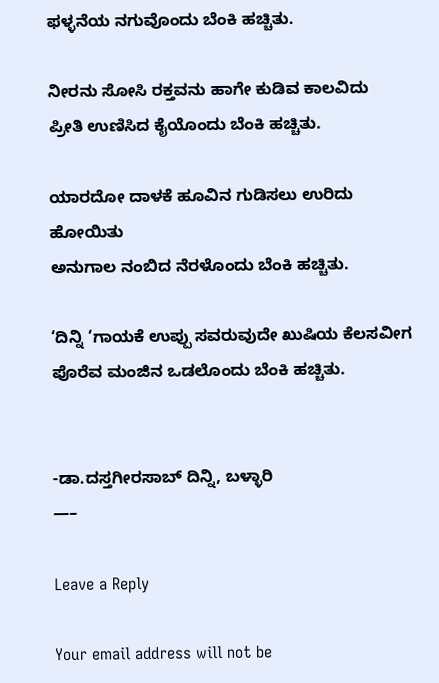ಫಳ್ಳನೆಯ ನಗುವೊಂದು ಬೆಂಕಿ ಹಚ್ಚಿತು.

ನೀರನು ಸೋಸಿ ರಕ್ತವನು ಹಾಗೇ ಕುಡಿವ ಕಾಲವಿದು
ಪ್ರೀತಿ ಉಣಿಸಿದ ಕೈಯೊಂದು ಬೆಂಕಿ ಹಚ್ಚಿತು.

ಯಾರದೋ ದಾಳಕೆ ಹೂವಿನ ಗುಡಿಸಲು ಉರಿದು ಹೋಯಿತು
ಅನುಗಾಲ ನಂಬಿದ ನೆರಳೊಂದು ಬೆಂಕಿ ಹಚ್ಚಿತು.

‘ದಿನ್ನಿ ‘ಗಾಯಕೆ ಉಪ್ಪು ಸವರುವುದೇ ಖುಷಿಯ ಕೆಲಸವೀಗ
ಪೊರೆವ ಮಂಜಿನ ಒಡಲೊಂದು ಬೆಂಕಿ ಹಚ್ಚಿತು.


-ಡಾ.ದಸ್ತಗೀರಸಾಬ್ ದಿನ್ನಿ, ಬಳ್ಳಾರಿ
—–

Leave a Reply

Your email address will not be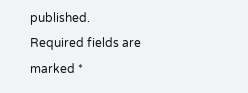published. Required fields are marked *